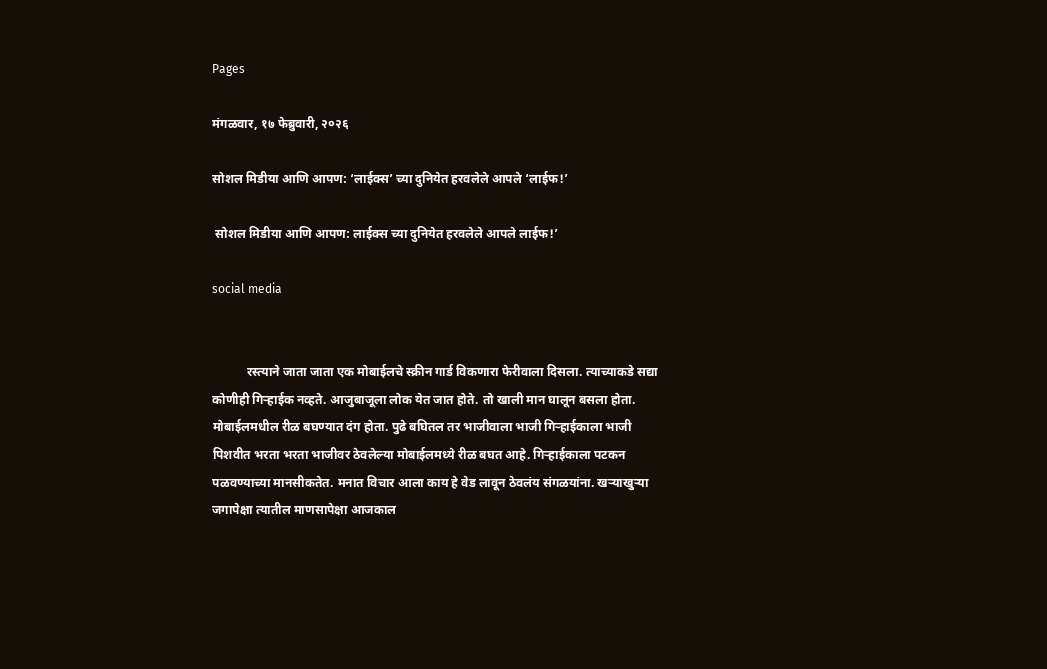Pages

मंगळवार, १७ फेब्रुवारी, २०२६

सोशल मिडीया आणि आपण: ‘लाईक्स’ च्या दुनियेत हरवलेले आपले ‘लाईफ!’

 सोशल मिडीया आणि आपण: लाईक्स च्या दुनियेत हरवलेले आपले लाईफ!’

social media


           रस्त्याने जाता जाता एक मोबाईलचे स्क्रीन गार्ड विकणारा फेरीवाला दिसला. त्याच्याकडे सद्या कोणीही गिऱ्हाईक नव्हते. आजुबाजूला लोक येत जात होते. तो खाली मान घालून बसला होता. मोबाईलमधील रीळ बघण्यात दंग होता. पुढे बघितल तर भाजीवाला भाजी गिऱ्हाईकाला भाजी पिशवीत भरता भरता भाजीवर ठेवलेल्या मोबाईलमध्ये रीळ बघत आहे. गिऱ्हाईकाला पटकन पळवण्याच्या मानसीकतेत. मनात विचार आला काय हे वेड लावून ठेवलंय संगळयांना. खऱ्याखुऱ्या जगापेक्षा त्यातील माणसापेक्षा आजकाल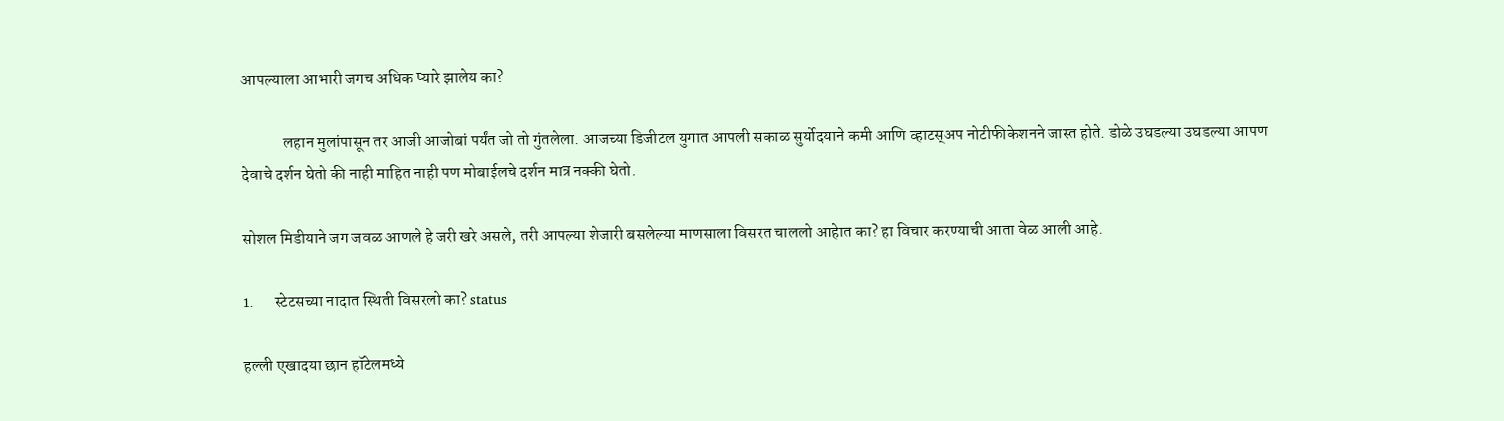आपल्याला आभारी जगच अधिक प्यारे झालेय का?

             लहान मुलांपासून तर आजी आजोबां पर्यंत जो तो गुंतलेला. आजच्या डिजीटल युगात आपली सकाळ सुर्योदयाने कमी आणि व्हाटस्अप नोटीफीकेशनने जास्त होते. डोळे उघडल्या उघडल्या आपण देवाचे दर्शन घेतो की नाही माहित नाही पण मोबाईलचे दर्शन मात्र नक्की घेतो.

सोशल मिडीयाने जग जवळ आणले हे जरी खरे असले, तरी आपल्या शेजारी बसलेल्या माणसाला विसरत चाललो आहेात का? हा विचार करण्याची आता वेळ आली आहे.

1.      स्टेटसच्या नादात स्थिती विसरलो का? status

हल्ली एखादया छान हॉटेलमध्ये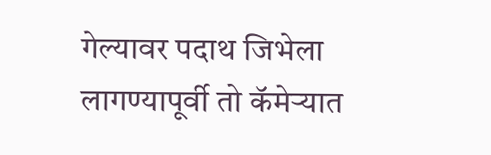गेल्यावर पदाथ जिभेला लागण्यापूर्वी तो कॅमेऱ्यात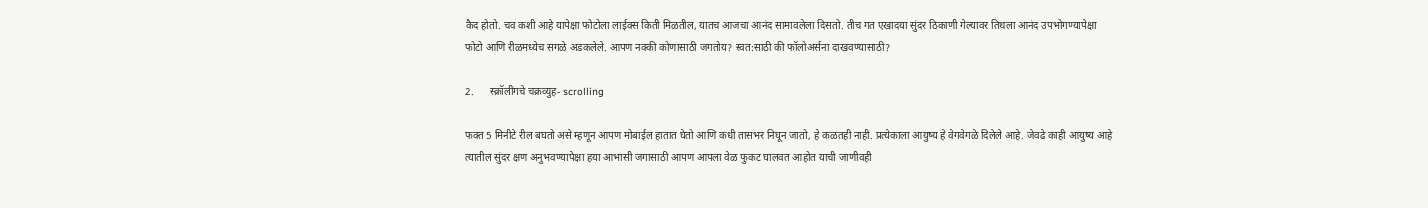कैद होतो. चव कशी आहे यापेक्षा फोटोला लाईक्स किती मिळतील, यातच आजचा आनंद सामावलेला दिसतो. तीच गत एखादया सुंदर ठिकाणी गेल्यावर तिथला आनंद उपभोगण्यापेक्षा फोटो आणि रीळमध्येच सगळे अडकलेले. आपण नक्की कोणासाठी जगतोय? स्वत:साठी की फॉलोअर्सना दाखवण्यासाठी?

2.      स्क्रॉलींगचे चक्रव्युह- scrolling

फक्त 5 मिनीटे रील बघतो असे म्हणून आपण मोबाईल हातात घेतो आणि कधी तासभर निघून जातो, हे कळतही नाही. प्रत्येकाला आयुष्य हे वेगवेगळे दिलेले आहे. जेवढे काही आयुष्य आहे त्यातील सुंदर क्षण अनुभवण्यापेक्षा हया आभासी जगासाठी आपण आपला वेळ फुकट घालवत आहोत याची जाणीवही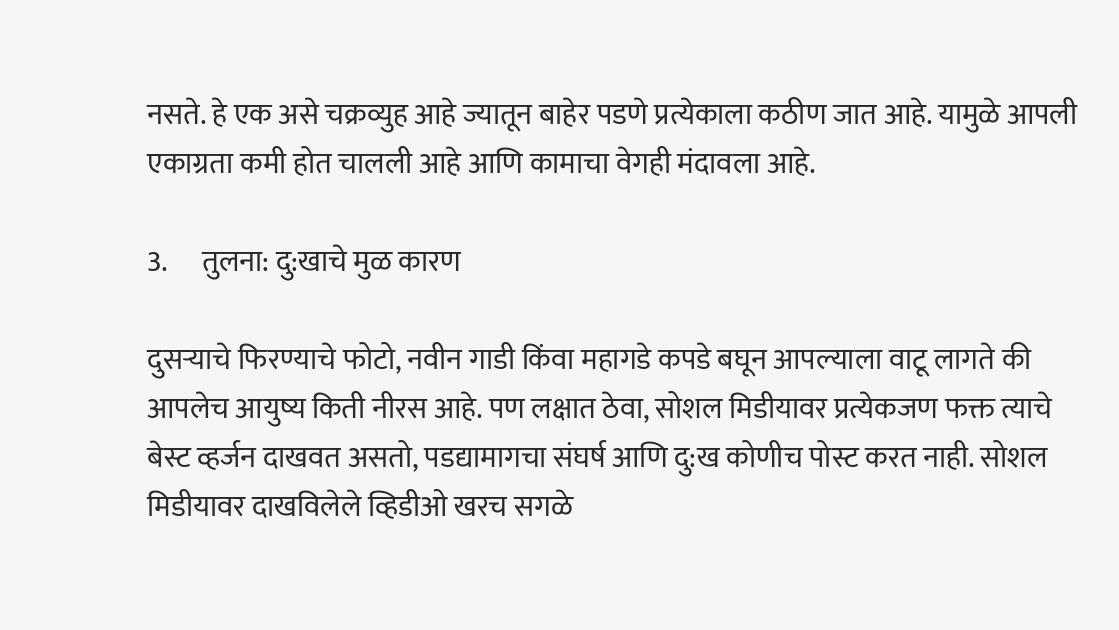नसते. हे एक असे चक्रव्युह आहे ज्यातून बाहेर पडणे प्रत्येकाला कठीण जात आहे. यामुळे आपली एकाग्रता कमी होत चालली आहे आणि कामाचा वेगही मंदावला आहे.

3.      तुलना: दु:खाचे मुळ कारण

दुसऱ्याचे फिरण्याचे फोटो, नवीन गाडी किंवा महागडे कपडे बघून आपल्याला वाटू लागते की आपलेच आयुष्य किती नीरस आहे. पण लक्षात ठेवा, सोशल मिडीयावर प्रत्येकजण फक्त त्याचे बेस्ट व्हर्जन दाखवत असतो, पडद्यामागचा संघर्ष आणि दु:ख कोणीच पोस्ट करत नाही. सोशल मिडीयावर दाखविलेले व्हिडीओ खरच सगळे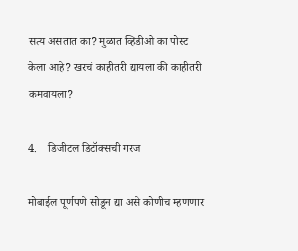सत्य असतात का? मुळात व्हिडीओ का पोस्ट केला आहे? खरचं काहीतरी द्यायला की काहीतरी कमवायला?

4.    डिजीटल डिटॉक्सची गरज

मोबाईल पूर्णपणे सोडून द्या असे कोणीच म्हणणार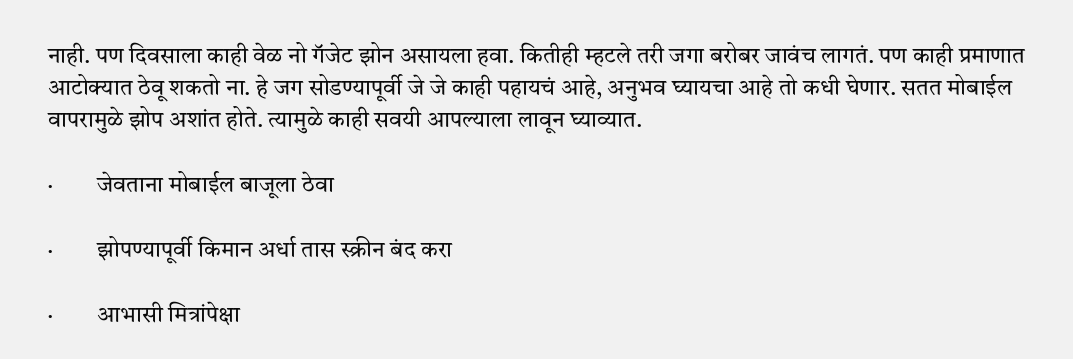नाही. पण दिवसाला काही वेळ नो गॅजेट झोन असायला हवा. कितीही म्हटले तरी जगा बरोबर जावंच लागतं. पण काही प्रमाणात आटोक्यात ठेवू शकतो ना. हे जग सोडण्यापूर्वी जे जे काही पहायचं आहे, अनुभव घ्यायचा आहे तो कधी घेणार. सतत मोबाईल वापरामुळे झोप अशांत होते. त्यामुळे काही सवयी आपल्याला लावून घ्याव्यात.

·         जेवताना मोबाईल बाजूला ठेवा

·         झोपण्यापूर्वी किमान अर्धा तास स्क्रीन बंद करा

·         आभासी मित्रांपेक्षा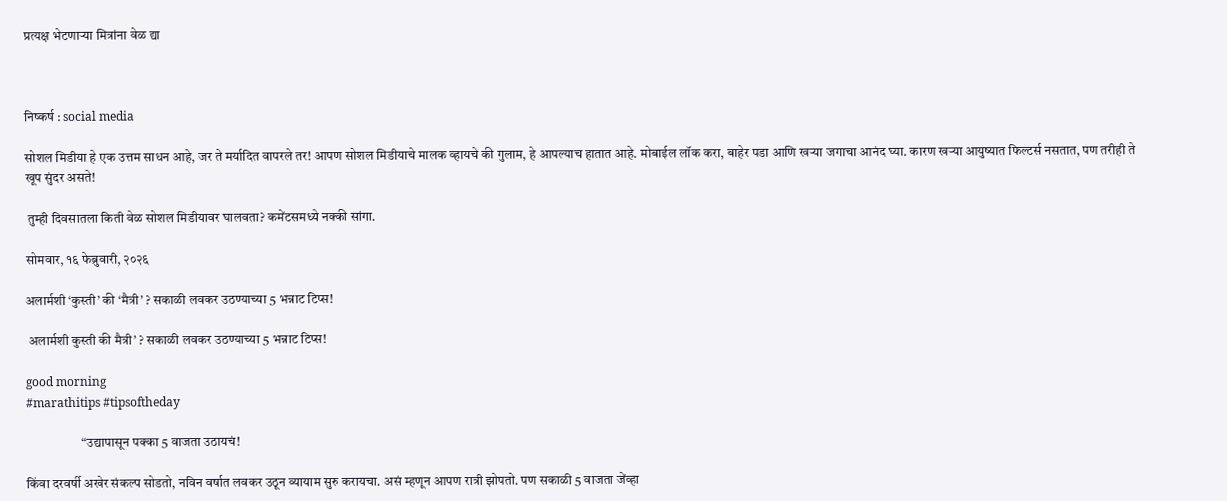प्रत्यक्ष भेटणाऱ्या मित्रांना वेळ द्या



निष्कर्ष : social media

सोशल मिडीया हे एक उत्तम साधन आहे, जर ते मर्यादित वापरले तर! आपण सोशल मिडीयाचे मालक व्हायचे की गुलाम, हे आपल्याच हातात आहे. मोबाईल लॉक करा, बाहेर पडा आणि खऱ्या जगाचा आनंद घ्या. कारण खऱ्या आयुष्यात फिल्टर्स नसतात, पण तरीही ते खूप सुंदर असते!

 तुम्ही दिवसातला किती वेळ सोशल मिडीयावर घालवता? कमेंटसमध्ये नक्की सांगा.

सोमवार, १६ फेब्रुवारी, २०२६

अलार्मशी ‘कुस्ती’ की ‘मैत्री’ ? सकाळी लवकर उठण्याच्या 5 भन्नाट टिप्स!

 अलार्मशी कुस्ती की मैत्री’ ? सकाळी लवकर उठण्याच्या 5 भन्नाट टिप्स!

good morning
#marathitips #tipsoftheday

                     “उद्यापासून पक्का 5 वाजता उठायचं!

किंवा दरवर्षी अखेर संकल्प सोडतो, नविन वर्षात लवकर उठून व्यायाम सुरु करायचा. असं म्हणून आपण रात्री झोपतो. पण सकाळी 5 वाजता जेंव्हा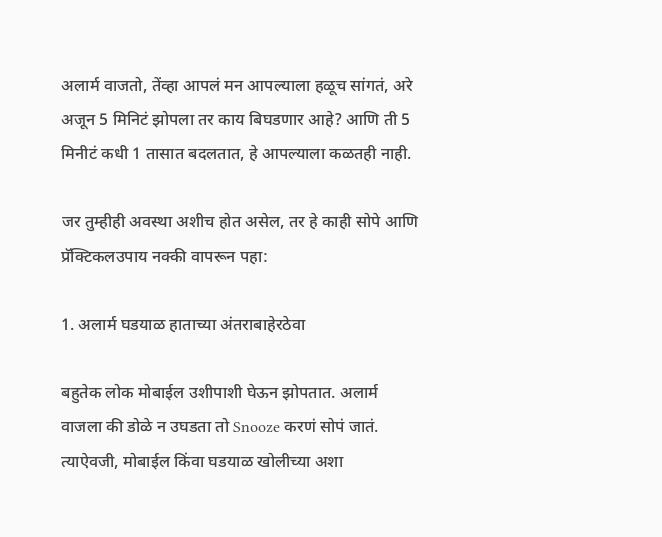अलार्म वाजतो, तेंव्हा आपलं मन आपल्याला हळूच सांगतं, अरे अजून 5 मिनिटं झोपला तर काय बिघडणार आहे? आणि ती 5 मिनीटं कधी 1 तासात बदलतात, हे आपल्याला कळतही नाही.

जर तुम्हीही अवस्था अशीच होत असेल, तर हे काही सोपे आणि प्रॅक्टिकलउपाय नक्की वापरून पहा:

1. अलार्म घडयाळ हाताच्या अंतराबाहेरठेवा

बहुतेक लोक मोबाईल उशीपाशी घेऊन झोपतात. अलार्म वाजला की डोळे न उघडता तो Snooze करणं सोपं जातं. त्याऐवजी, मोबाईल किंवा घडयाळ खोलीच्या अशा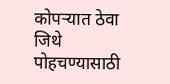कोपऱ्यात ठेवा जिथे पोहचण्यासाठी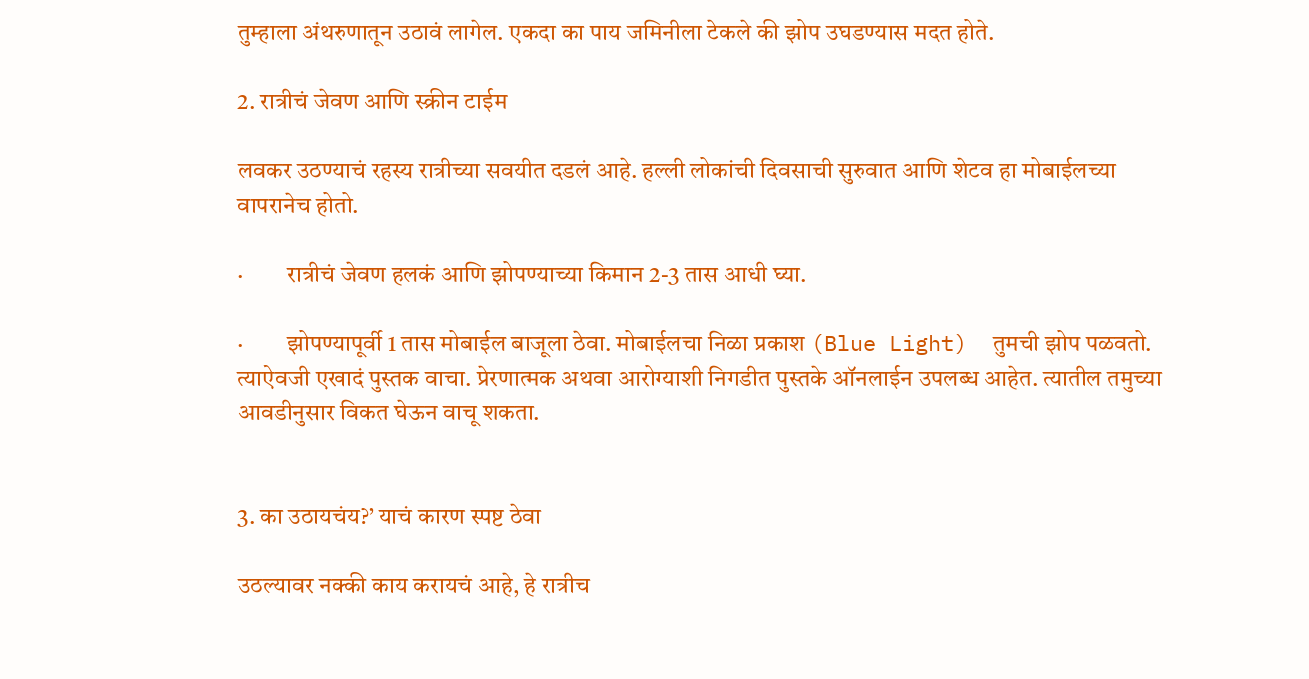तुम्हाला अंथरुणातून उठावं लागेल. एकदा का पाय जमिनीला टेकले की झोप उघडण्यास मदत होते.

2. रात्रीचं जेवण आणि स्क्रीन टाईम

लवकर उठण्याचं रहस्य रात्रीच्या सवयीत दडलं आहे. हल्ली लोकांची दिवसाची सुरुवात आणि शेटव हा मोबाईलच्या वापरानेच होतो.

·         रात्रीचं जेवण हलकं आणि झोपण्याच्या किमान 2-3 तास आधी घ्या.

·         झोपण्यापूर्वी 1 तास मोबाईल बाजूला ठेवा. मोबाईलचा निळा प्रकाश (Blue Light)  तुमची झोप पळवतो. त्याऐवजी एखादं पुस्तक वाचा. प्रेरणात्मक अथवा आरोग्याशी निगडीत पुस्तके ऑनलाईन उपलब्ध आहेत. त्यातील तमुच्या आवडीनुसार विकत घेऊन वाचू शकता.


3. का उठायचंय?’ याचं कारण स्पष्ट ठेवा

उठल्यावर नक्की काय करायचं आहे, हे रात्रीच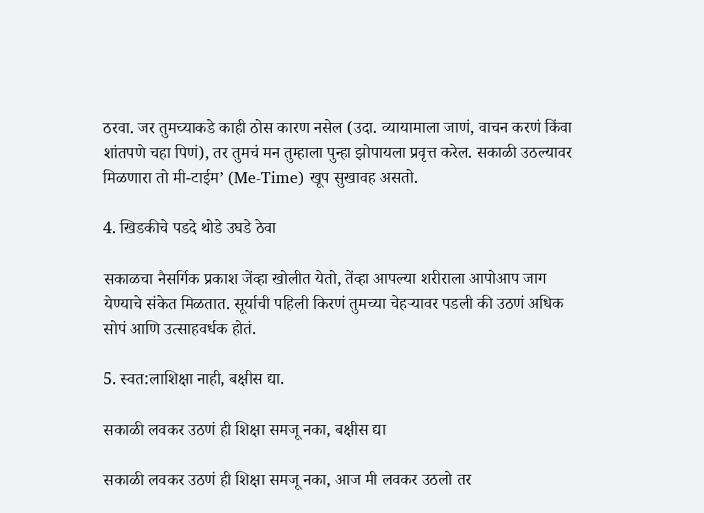ठरवा. जर तुमच्याकडे काही ठोस कारण नसेल (उदा. व्यायामाला जाणं, वाचन करणं किंवा शांतपणे चहा पिणं), तर तुमचं मन तुम्हाला पुन्हा झोपायला प्रवृत्त करेल. सकाळी उठल्यावर मिळणारा तो मी-टाईम’ (Me-Time) खूप सुखावह असतो.

4. खिडकीचे पडदे थोडे उघडे ठेवा

सकाळचा नैसर्गिक प्रकाश जेंव्हा खोलीत येतो, तेंव्हा आपल्या शरीराला आपोआप जाग येण्याचे संकेत मिळतात. सूर्याची पहिली किरणं तुमच्या चेहऱ्यावर पडली की उठणं अधिक सोपं आणि उत्साहवर्धक होतं.

5. स्वत:लाशिक्षा नाही, बक्षीस द्या.

सकाळी लवकर उठणं ही शिक्षा समजू नका, बक्षीस द्या

सकाळी लवकर उठणं ही शिक्षा समजू नका, आज मी लवकर उठलो तर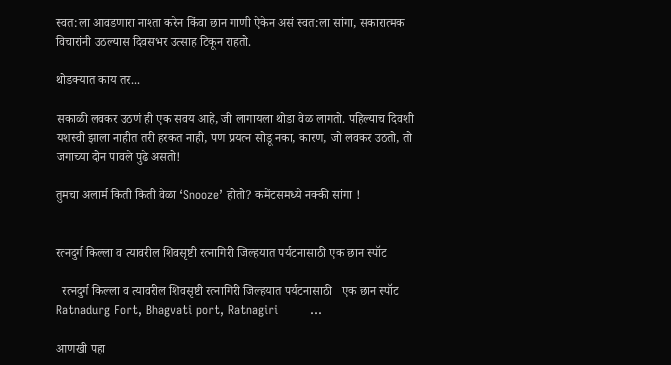स्वत:ला आवडणारा नाश्ता करेन किंवा छान गाणी ऐकेन असं स्वत:ला सांगा, सकारात्मक विचारांनी उठल्यास दिवसभर उत्साह टिकून राहतो.

थोडक्यात काय तर...

सकाळी लवकर उठणं ही एक सवय आहे, जी लागायला थोडा वेळ लागतो. पहिल्याच दिवशी यशस्वी झाला नाहीत तरी हरकत नाही, पण प्रयत्न सोडू नका, कारण, जो लवकर उठतो, तो जगाच्या दोन पावले पुढे असतो!

तुमचा अलार्म किती किती वेळा ‘Snooze’ होतो? कमेंटसमध्ये नक्की सांगा !


रत्नदुर्ग किल्ला व त्यावरील शिवसृष्टी रत्नागिरी जिल्हयात पर्यटनासाठी एक छान स्पॉट

  रत्नदुर्ग किल्ला व त्यावरील शिवसृष्टी रत्नागिरी जिल्हयात पर्यटनासाठी   एक छान स्पॉट     Ratnadurg Fort, Bhagvati port, Ratnagiri        ...

आणखी पहा